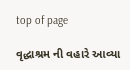top of page

વૃદ્ધાશ્રમ ની વહારે આવ્યા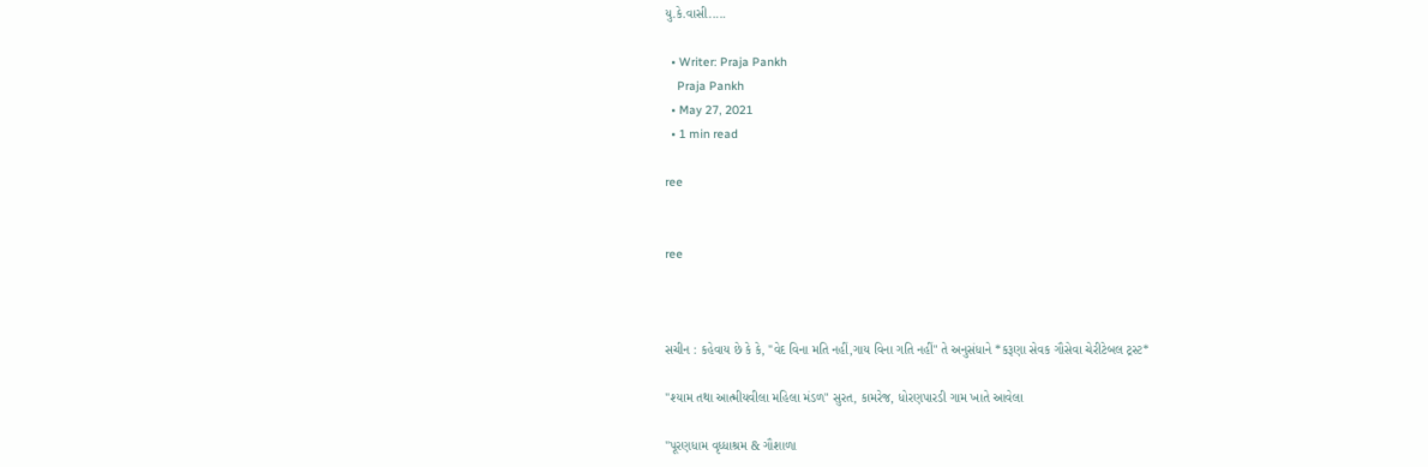યુ.કે.વાસી.....

  • Writer: Praja Pankh
    Praja Pankh
  • May 27, 2021
  • 1 min read

ree


ree



સચીન : કહેવાય છે કે કે, "વેદ વિના મતિ નહીં,ગાય વિના ગતિ નહીં" તે અનુસંધાને *કરૂણા સેવક ગૌસેવા ચેરીટેબલ ટ્રસ્ટ*

"શ્યામ તથા આત્મીયવીલા મહિલા મંડળ" સુરત, કામરેજ, ધોરણપારડી ગામ ખાતે આવેલા

"પૂરણધામ વૃધ્ધાશ્રમ & ગૌશાળા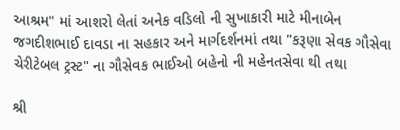આશ્રમ" માં આશરો લેતાં અનેક વડિલો ની સુખાકારી માટે મીનાબેન જગદીશભાઈ દાવડા ના સહકાર અને માર્ગદર્શનમાં તથા "કરૂણા સેવક ગૌસેવા ચેરીટેબલ ટ્રસ્ટ" ના ગૌસેવક ભાઈઓ બહેનો ની મહેનતસેવા થી તથા

શ્રી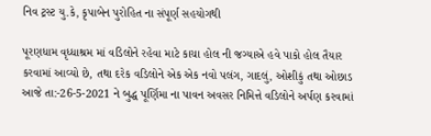નિવ ટ્રસ્ટ યુ.કે, કૃપાબેન પુરોહિત ના સંપૂર્ણ સહયોગથી

પૂરણધામ વૃધ્ધાશ્રમ માં વડિલોને રહેવા માટે કાચા હોલ ની જગ્યાએ હવે પાકો હોલ તૈયાર કરવામાં આવ્યો છે, તથા દરેક વડિલોને એક એક નવો પલંગ, ગાદલું, ઓશીકું તથા ઓછાડ આજે તા:-26-5-2021 ને બુદ્ધ પૂર્ણિમા ના પાવન અવસર નિમિત્તે વડિલોને અર્પણ કરવામાં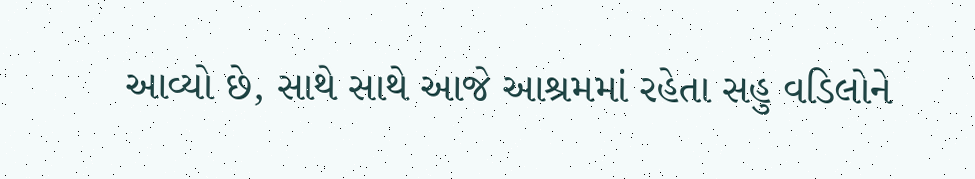આવ્યો છે, સાથે સાથે આજે આશ્રમમાં રહેતા સહુ વડિલોને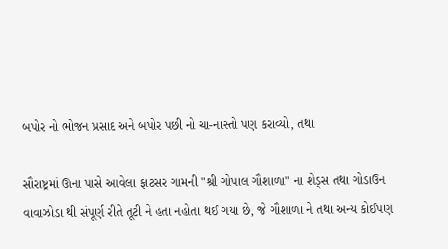બપોર નો ભોજન પ્રસાદ અને બપોર પછી નો ચા-નાસ્તો પણ કરાવ્યો, તથા

સૌરાષ્ટ્રમાં ઊના પાસે આવેલા ફાટસર ગામની "શ્રી ગોપાલ ગૌશાળા" ના શેડ્સ તથા ગોડાઉન વાવાઝોડા થી સંપૂર્ણ રીતે તૂટી ને હતા નહોતા થઈ ગયા છે, જે ગૌશાળા ને તથા અન્ય કોઈપણ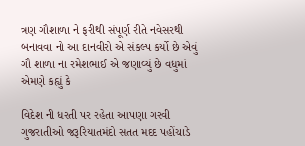ત્રણ ગૌશાળા ને ફરીથી સંપૂર્ણ રીતે નવેસરથી બનાવવા નો આ દાનવીરો એ સંકલ્પ કર્યો છે એવું ગૌ શાળા ના રમેશભાઈ એ જણાવ્યું છે વધુમાં એમણે કહ્યું કે

વિદેશ ની ધરતી પર રહેતા આપણા ગરવી ગુજરાતીઓ જરૂરિયાતમંદો સતત મદદ પહોંચાડે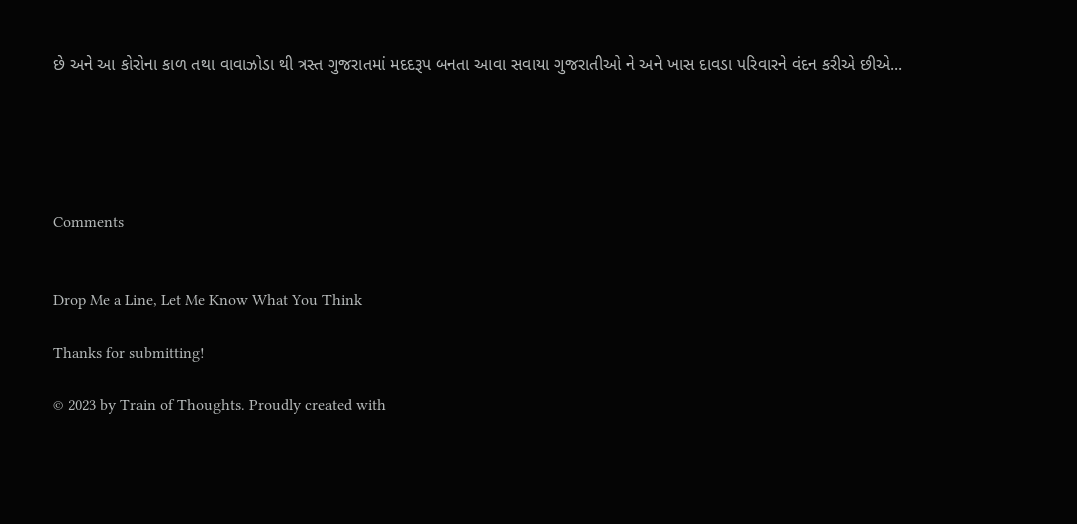છે અને આ કોરોના કાળ તથા વાવાઝોડા થી ત્રસ્ત ગુજરાતમાં મદદરૂપ બનતા આવા સવાયા ગુજરાતીઓ ને અને ખાસ દાવડા પરિવારને વંદન કરીએ છીએ...





Comments


Drop Me a Line, Let Me Know What You Think

Thanks for submitting!

© 2023 by Train of Thoughts. Proudly created with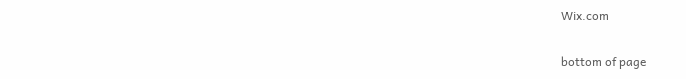Wix.com

bottom of page